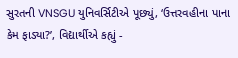સુરતની VNSGU યુનિવર્સિટીએ પૂછ્યું, ‘ઉત્તરવહીના પાના કેમ ફાડ્યા?’, વિદ્યાર્થીએ કહ્યું -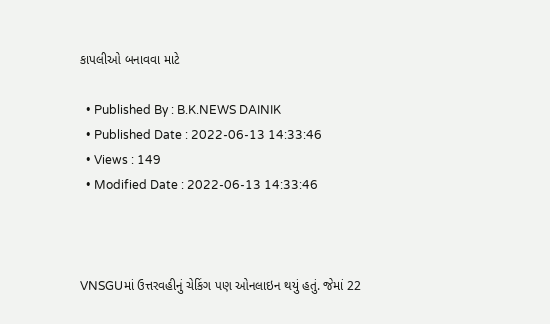કાપલીઓ બનાવવા માટે

  • Published By : B.K.NEWS DAINIK
  • Published Date : 2022-06-13 14:33:46
  • Views : 149
  • Modified Date : 2022-06-13 14:33:46



VNSGUમાં ઉત્તરવહીનું ચેકિંગ પણ ઓનલાઇન થયું હતું. જેમાં 22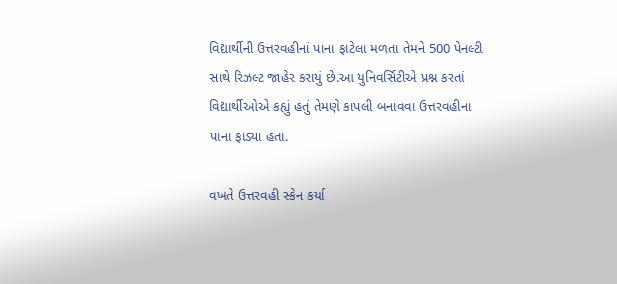વિદ્યાર્થીની ઉત્તરવહીનાં પાના ફાટેલા મળતા તેમને 500 પેનલ્ટી સાથે રિઝલ્ટ જાહેર કરાયું છે.આ યુનિવર્સિટીએ પ્રશ્ન કરતાં વિદ્યાર્થીઓએ કહ્યું હતું તેમણે કાપલી બનાવવા ઉત્તરવહીના પાના ફાડ્યા હતા.

વખતે ઉત્તરવહી સ્કેન કર્યા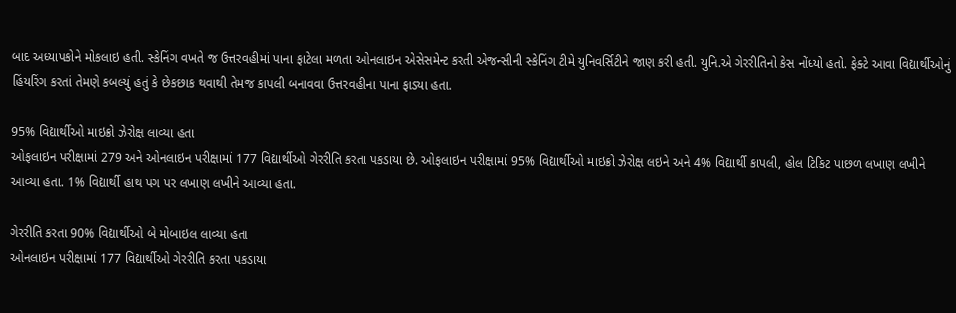બાદ અધ્યાપકોને મોકલાઇ હતી. સ્કેનિંગ વખતે જ ઉત્તરવહીમાં પાના ફાટેલા મળતા ઓનલાઇન એસેસમેન્ટ કરતી એજન્સીની સ્કેનિંગ ટીમે યુનિવર્સિટીને જાણ કરી હતી. યુનિ.એ ગેરરીતિનો કેસ નોંધ્યો હતો. ફેક્ટે આવા વિદ્યાર્થીઓનું હિંયરિંગ કરતાં તેમણે કબલ્યું હતું કે છેકછાક થવાથી તેમજ કાપલી બનાવવા ઉત્તરવહીના પાના ફાડ્યા હતા.

95% વિદ્યાર્થીઓ માઇક્રો ઝેરોક્ષ લાવ્યા હતા
ઓફલાઇન પરીક્ષામાં 279 અને ઓનલાઇન પરીક્ષામાં 177 વિદ્યાર્થીઓ ગેરરીતિ કરતા પકડાયા છે. ઓફલાઇન પરીક્ષામાં 95% વિદ્યાર્થીઓ માઇક્રો ઝેરોક્ષ લઇને અને 4% વિદ્યાર્થી કાપલી, હોલ ટિકિટ પાછળ લખાણ લખીને આવ્યા હતા. 1% વિદ્યાર્થી હાથ પગ પર લખાણ લખીને આવ્યા હતા.

ગેરરીતિ કરતા 90% વિદ્યાર્થીઓ બે મોબાઇલ લાવ્યા હતા
ઓનલાઇન પરીક્ષામાં 177 વિદ્યાર્થીઓ ગેરરીતિ કરતા પકડાયા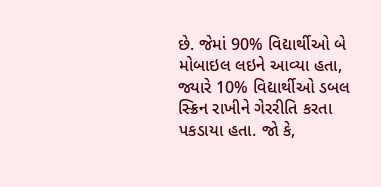છે. જેમાં 90% વિદ્યાર્થીઓ બે મોબાઇલ લઇને આવ્યા હતા, જ્યારે 10% વિદ્યાર્થીઓ ડબલ સ્ક્રિન રાખીને ગેરરીતિ કરતા પકડાયા હતા. જો કે,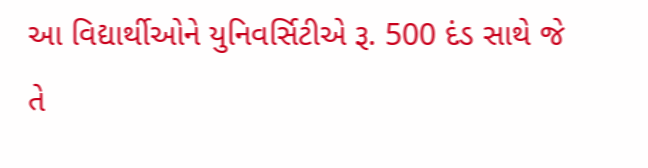આ વિદ્યાર્થીઓને યુનિવર્સિટીએ રૂ. 500 દંડ સાથે જે તે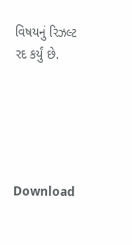વિષયનું રિઝલ્ટ રદ કર્યું છે.





Download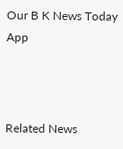Our B K News Today App



Related News